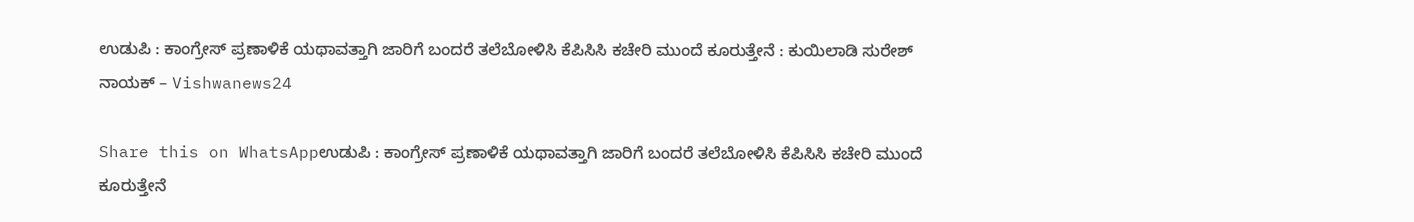ಉಡುಪಿ : ಕಾಂಗ್ರೇಸ್ ಪ್ರಣಾಳಿಕೆ ಯಥಾವತ್ತಾಗಿ ಜಾರಿಗೆ ಬಂದರೆ ತಲೆಬೋಳಿಸಿ ಕೆಪಿಸಿಸಿ ಕಚೇರಿ ಮುಂದೆ ಕೂರುತ್ತೇನೆ : ಕುಯಿಲಾಡಿ ಸುರೇಶ್ ನಾಯಕ್ – Vishwanews24

Share this on WhatsAppಉಡುಪಿ : ಕಾಂಗ್ರೇಸ್ ಪ್ರಣಾಳಿಕೆ ಯಥಾವತ್ತಾಗಿ ಜಾರಿಗೆ ಬಂದರೆ ತಲೆಬೋಳಿಸಿ ಕೆಪಿಸಿಸಿ ಕಚೇರಿ ಮುಂದೆ ಕೂರುತ್ತೇನೆ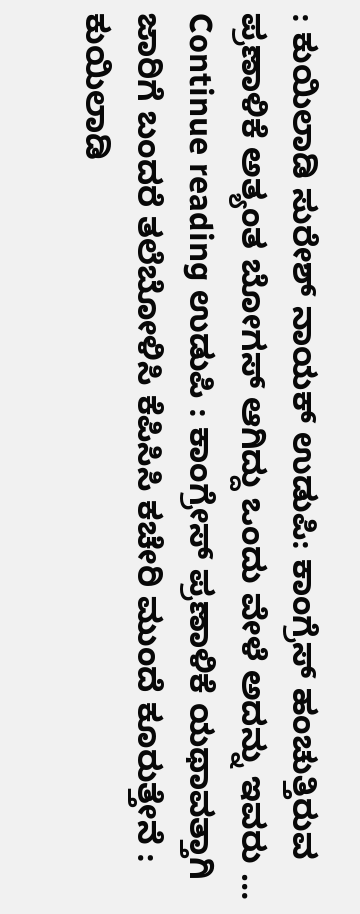: ಕುಯಿಲಾಡಿ ಸುರೇಶ್ ನಾಯಕ್ ಉಡುಪಿ: ಕಾಂಗ್ರೆಸ್ ಹಂಚುತ್ತಿರುವ ಪ್ರಣಾಳಿಕೆ ಅತ್ಯಂತ ಬೋಗಸ್ ಆಗಿದ್ದು ಒಂದು ವೇಳೆ ಅದನ್ನು ಇವರು … Continue reading ಉಡುಪಿ : ಕಾಂಗ್ರೇಸ್ ಪ್ರಣಾಳಿಕೆ ಯಥಾವತ್ತಾಗಿ ಜಾರಿಗೆ ಬಂದರೆ ತಲೆಬೋಳಿಸಿ ಕೆಪಿಸಿಸಿ ಕಚೇರಿ ಮುಂದೆ ಕೂರುತ್ತೇನೆ : ಕುಯಿಲಾಡಿ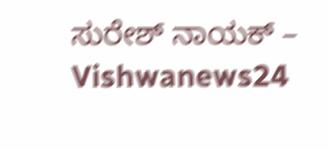ಸುರೇಶ್ ನಾಯಕ್ – Vishwanews24